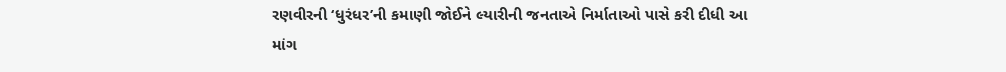રણવીરની ‘ધુરંધર’ની કમાણી જોઈને લ્યારીની જનતાએ નિર્માતાઓ પાસે કરી દીધી આ માંગ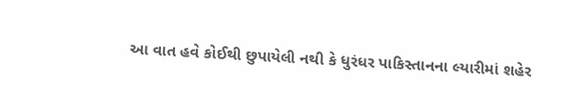આ વાત હવે કોઈથી છુપાયેલી નથી કે ધુરંધર પાકિસ્તાનના લ્યારીમાં શહેર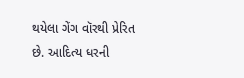થયેલા ગેંગ વૉરથી પ્રેરિત છે. આદિત્ય ધરની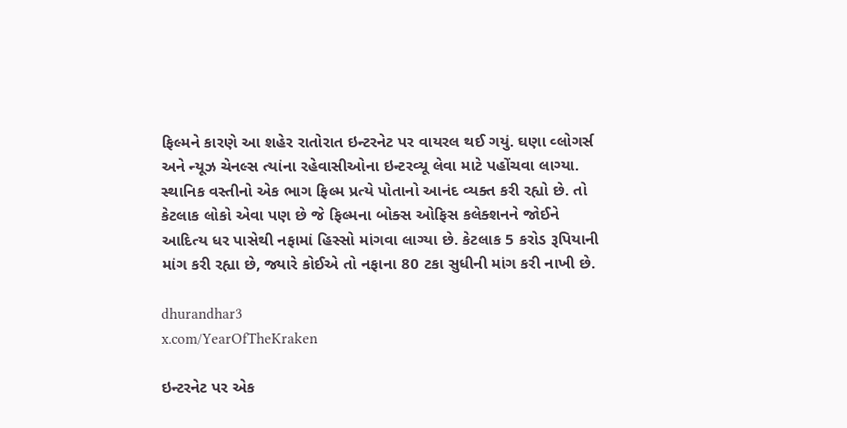ફિલ્મને કારણે આ શહેર રાતોરાત ઇન્ટરનેટ પર વાયરલ થઈ ગયું. ઘણા વ્લોગર્સ અને ન્યૂઝ ચેનલ્સ ત્યાંના રહેવાસીઓના ઇન્ટરવ્યૂ લેવા માટે પહોંચવા લાગ્યા. સ્થાનિક વસ્તીનો એક ભાગ ફિલ્મ પ્રત્યે પોતાનો આનંદ વ્યક્ત કરી રહ્યો છે. તો કેટલાક લોકો એવા પણ છે જે ફિલ્મના બોક્સ ઓફિસ કલેક્શનને જોઈને આદિત્ય ધર પાસેથી નફામાં હિસ્સો માંગવા લાગ્યા છે. કેટલાક 5 કરોડ રૂપિયાની માંગ કરી રહ્યા છે, જ્યારે કોઈએ તો નફાના 80 ટકા સુધીની માંગ કરી નાખી છે.

dhurandhar3
x.com/YearOfTheKraken

ઇન્ટરનેટ પર એક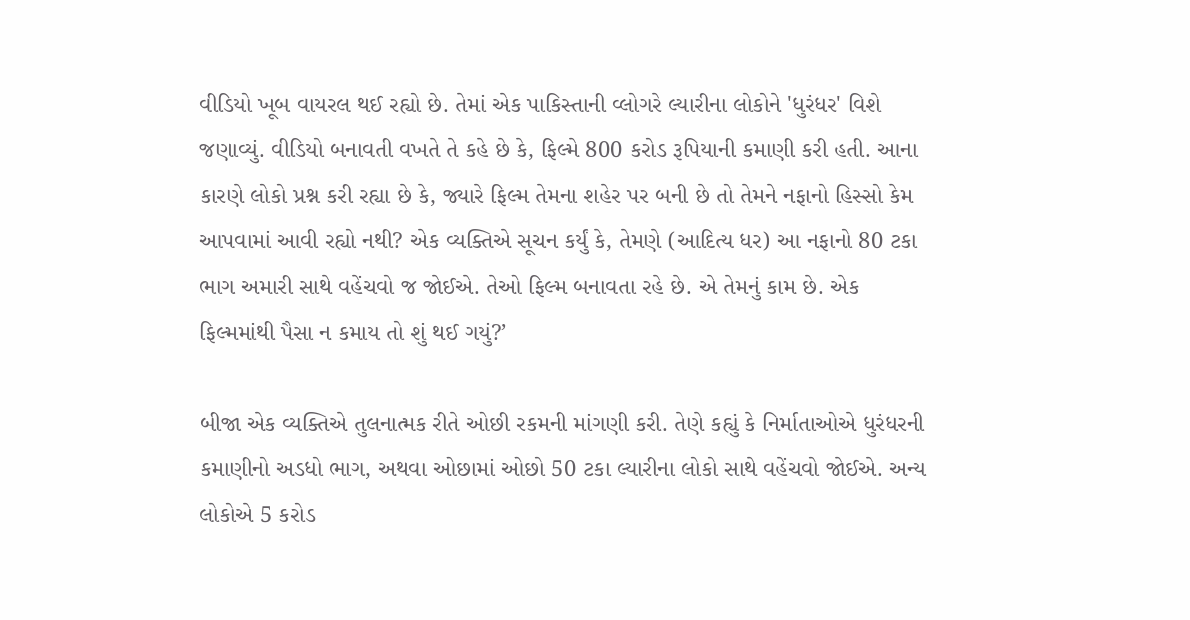વીડિયો ખૂબ વાયરલ થઈ રહ્યો છે. તેમાં એક પાકિસ્તાની વ્લોગરે લ્યારીના લોકોને 'ધુરંધર' વિશે જણાવ્યું. વીડિયો બનાવતી વખતે તે કહે છે કે, ફિલ્મે 800 કરોડ રૂપિયાની કમાણી કરી હતી. આના કારણે લોકો પ્રશ્ન કરી રહ્યા છે કે, જ્યારે ફિલ્મ તેમના શહેર પર બની છે તો તેમને નફાનો હિસ્સો કેમ આપવામાં આવી રહ્યો નથી? એક વ્યક્તિએ સૂચન કર્યું કે, તેમણે (આદિત્ય ધર) આ નફાનો 80 ટકા ભાગ અમારી સાથે વહેંચવો જ જોઈએ. તેઓ ફિલ્મ બનાવતા રહે છે. એ તેમનું કામ છે. એક ફિલ્મમાંથી પૈસા ન કમાય તો શું થઈ ગયું?’

બીજા એક વ્યક્તિએ તુલનાત્મક રીતે ઓછી રકમની માંગણી કરી. તેણે કહ્યું કે નિર્માતાઓએ ધુરંધરની કમાણીનો અડધો ભાગ, અથવા ઓછામાં ઓછો 50 ટકા લ્યારીના લોકો સાથે વહેંચવો જોઈએ. અન્ય લોકોએ 5 કરોડ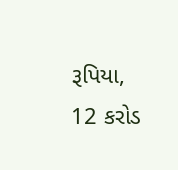રૂપિયા, 12 કરોડ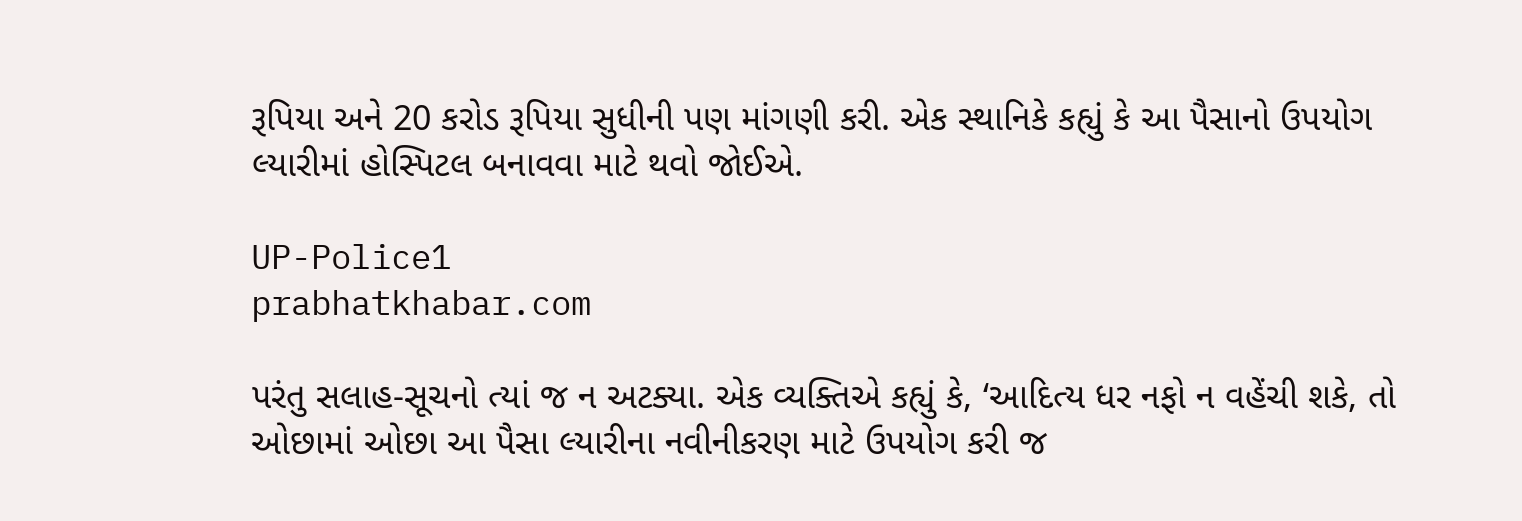રૂપિયા અને 20 કરોડ રૂપિયા સુધીની પણ માંગણી કરી. એક સ્થાનિકે કહ્યું કે આ પૈસાનો ઉપયોગ લ્યારીમાં હોસ્પિટલ બનાવવા માટે થવો જોઈએ.

UP-Police1
prabhatkhabar.com

પરંતુ સલાહ-સૂચનો ત્યાં જ ન અટક્યા. એક વ્યક્તિએ કહ્યું કે, ‘આદિત્ય ધર નફો ન વહેંચી શકે, તો ઓછામાં ઓછા આ પૈસા લ્યારીના નવીનીકરણ માટે ઉપયોગ કરી જ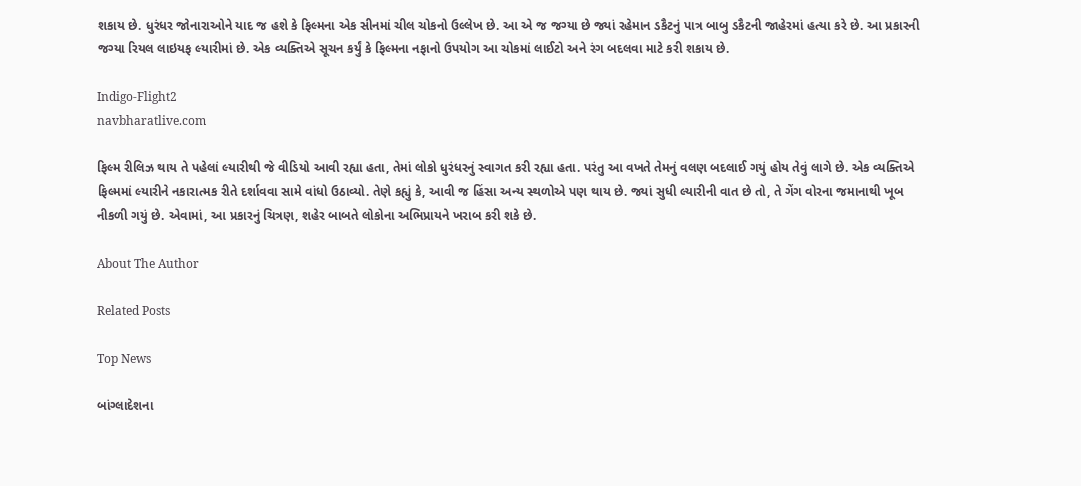શકાય છે. ધુરંધર જોનારાઓને યાદ જ હશે કે ફિલ્મના એક સીનમાં ચીલ ચોકનો ઉલ્લેખ છે. આ એ જ જગ્યા છે જ્યાં રહેમાન ડકૈટનું પાત્ર બાબુ ડકૈટની જાહેરમાં હત્યા કરે છે. આ પ્રકારની જગ્યા રિયલ લાઇયફ લ્યારીમાં છે. એક વ્યક્તિએ સૂચન કર્યું કે ફિલ્મના નફાનો ઉપયોગ આ ચોકમાં લાઈટો અને રંગ બદલવા માટે કરી શકાય છે.

Indigo-Flight2
navbharatlive.com

ફિલ્મ રીલિઝ થાય તે પહેલાં લ્યારીથી જે વીડિયો આવી રહ્યા હતા, તેમાં લોકો ધુરંધરનું સ્વાગત કરી રહ્યા હતા. પરંતુ આ વખતે તેમનું વલણ બદલાઈ ગયું હોય તેવું લાગે છે. એક વ્યક્તિએ ફિલ્મમાં લ્યારીને નકારાત્મક રીતે દર્શાવવા સામે વાંધો ઉઠાવ્યો. તેણે કહ્યું કે, આવી જ હિંસા અન્ય સ્થળોએ પણ થાય છે. જ્યાં સુધી લ્યારીની વાત છે તો, તે ગેંગ વોરના જમાનાથી ખૂબ નીકળી ગયું છે. એવામાં, આ પ્રકારનું ચિત્રણ, શહેર બાબતે લોકોના અભિપ્રાયને ખરાબ કરી શકે છે.

About The Author

Related Posts

Top News

બાંગ્લાદેશના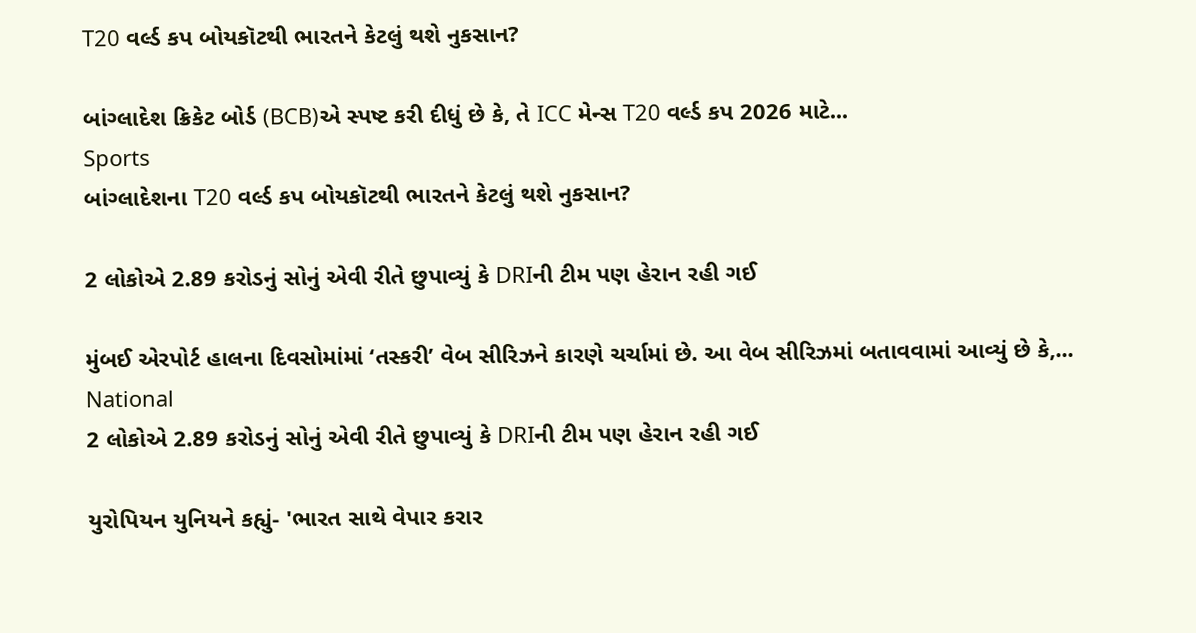T20 વર્લ્ડ કપ બોયકૉટથી ભારતને કેટલું થશે નુકસાન?

બાંગ્લાદેશ ક્રિકેટ બોર્ડ (BCB)એ સ્પષ્ટ કરી દીધું છે કે, તે ICC મેન્સ T20 વર્લ્ડ કપ 2026 માટે...
Sports
બાંગ્લાદેશના T20 વર્લ્ડ કપ બોયકૉટથી ભારતને કેટલું થશે નુકસાન?

2 લોકોએ 2.89 કરોડનું સોનું એવી રીતે છુપાવ્યું કે DRIની ટીમ પણ હેરાન રહી ગઈ

મુંબઈ એરપોર્ટ હાલના દિવસોમાંમાં ‘તસ્કરી’ વેબ સીરિઝને કારણે ચર્ચામાં છે. આ વેબ સીરિઝમાં બતાવવામાં આવ્યું છે કે,...
National
2 લોકોએ 2.89 કરોડનું સોનું એવી રીતે છુપાવ્યું કે DRIની ટીમ પણ હેરાન રહી ગઈ

યુરોપિયન યુનિયને કહ્યું- 'ભારત સાથે વેપાર કરાર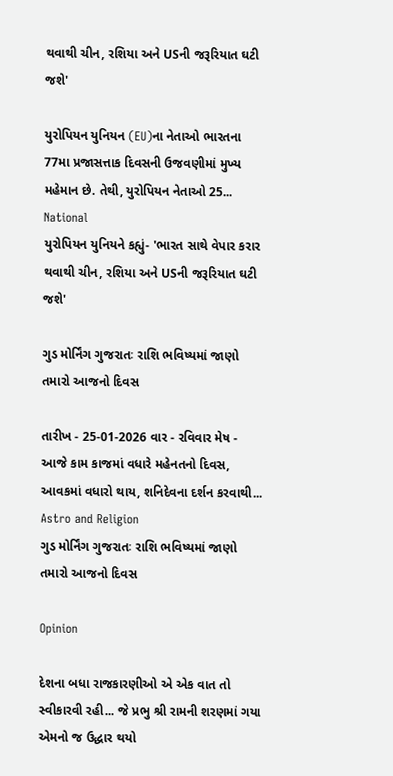થવાથી ચીન, રશિયા અને USની જરૂરિયાત ઘટી જશે'

યુરોપિયન યુનિયન (EU)ના નેતાઓ ભારતના 77મા પ્રજાસત્તાક દિવસની ઉજવણીમાં મુખ્ય મહેમાન છે. તેથી, યુરોપિયન નેતાઓ 25...
National
યુરોપિયન યુનિયને કહ્યું- 'ભારત સાથે વેપાર કરાર થવાથી ચીન, રશિયા અને USની જરૂરિયાત ઘટી જશે'

ગુડ મોર્નિંગ ગુજરાતઃ રાશિ ભવિષ્યમાં જાણો તમારો આજનો દિવસ

તારીખ - 25-01-2026 વાર - રવિવાર મેષ - આજે કામ કાજમાં વધારે મહેનતનો દિવસ, આવકમાં વધારો થાય, શનિદેવના દર્શન કરવાથી...
Astro and Religion
ગુડ મોર્નિંગ ગુજરાતઃ રાશિ ભવિષ્યમાં જાણો તમારો આજનો દિવસ

Opinion

દેશના બધા રાજકારણીઓ એ એક વાત તો સ્વીકારવી રહી... જે પ્રભુ શ્રી રામની શરણમાં ગયા એમનો જ ઉદ્ધાર થયો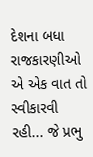દેશના બધા રાજકારણીઓ એ એક વાત તો સ્વીકારવી રહી... જે પ્રભુ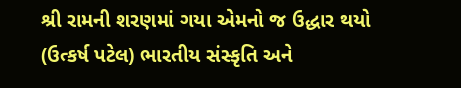શ્રી રામની શરણમાં ગયા એમનો જ ઉદ્ધાર થયો
(ઉત્કર્ષ પટેલ) ભારતીય સંસ્કૃતિ અને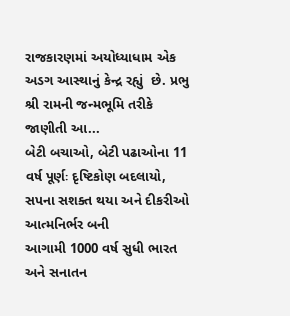રાજકારણમાં અયોધ્યાધામ એક અડગ આસ્થાનું કેન્દ્ર રહ્યું  છે. પ્રભુ શ્રી રામની જન્મભૂમિ તરીકે જાણીતી આ...
બેટી બચાઓ, બેટી પઢાઓના 11 વર્ષ પૂર્ણઃ દૃષ્ટિકોણ બદલાયો, સપના સશક્ત થયા અને દીકરીઓ આત્મનિર્ભર બની
આગામી 1000 વર્ષ સુધી ભારત અને સનાતન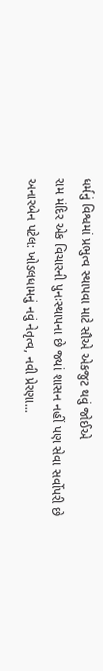ધર્મનું વિશ્વમાં પ્રભુત્વ સ્થાપવા માટે સૌએ એકજુટ થવું જોઈએ
રામ મંદિર એક વિચારની પુનઃસ્થાપના છે જ્યાં શાસન નહીં પણ સેવા સર્વોપરી છે
અનારબેન પટેલ: ખોડલધામનું નવું નેતૃત્વ, નવી પ્રેરણા...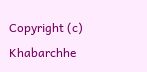Copyright (c) Khabarchhe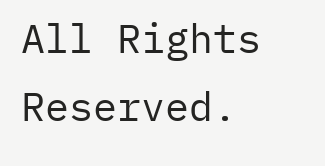All Rights Reserved.